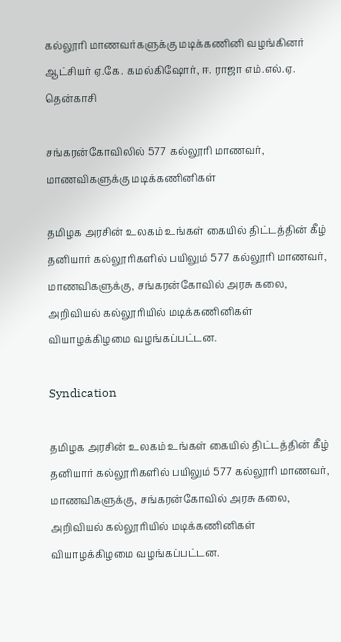கல்லூரி மாணவர்களுக்கு மடிக்கணினி வழங்கினர் ஆட்சியர் ஏ.கே. கமல்கிஷோர், ஈ. ராஜா எம்.எல்.ஏ.
தென்காசி

சங்கரன்கோவிலில் 577 கல்லூரி மாணவர், மாணவிகளுக்கு மடிக்கணினிகள்

தமிழக அரசின் உலகம் உங்கள் கையில் திட்டத்தின் கீழ் தனியார் கல்லூரிகளில் பயிலும் 577 கல்லூரி மாணவர், மாணவிகளுக்கு, சங்கரன்கோவில் அரசு கலை, அறிவியல் கல்லூரியில் மடிக்கணினிகள் வியாழக்கிழமை வழங்கப்பட்டன.

Syndication

தமிழக அரசின் உலகம் உங்கள் கையில் திட்டத்தின் கீழ் தனியார் கல்லூரிகளில் பயிலும் 577 கல்லூரி மாணவர், மாணவிகளுக்கு, சங்கரன்கோவில் அரசு கலை, அறிவியல் கல்லூரியில் மடிக்கணினிகள் வியாழக்கிழமை வழங்கப்பட்டன.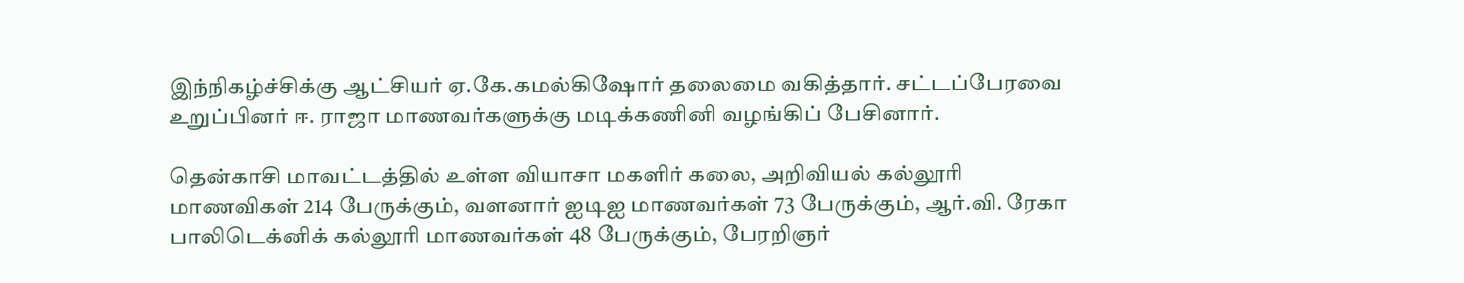இந்நிகழ்ச்சிக்கு ஆட்சியர் ஏ.கே.கமல்கிஷோர் தலைமை வகித்தார். சட்டப்பேரவை உறுப்பினர் ஈ. ராஜா மாணவர்களுக்கு மடிக்கணினி வழங்கிப் பேசினார்.

தென்காசி மாவட்டத்தில் உள்ள வியாசா மகளிர் கலை, அறிவியல் கல்லூரி மாணவிகள் 214 பேருக்கும், வளனார் ஐடிஐ மாணவர்கள் 73 பேருக்கும், ஆர்.வி. ரேகா பாலிடெக்னிக் கல்லூரி மாணவர்கள் 48 பேருக்கும், பேரறிஞர்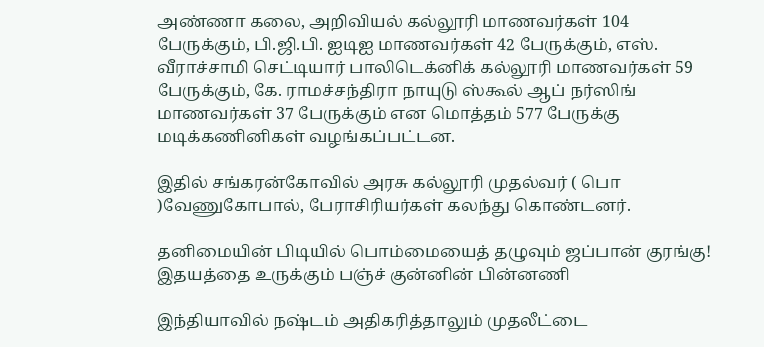அண்ணா கலை, அறிவியல் கல்லூரி மாணவர்கள் 104 பேருக்கும், பி.ஜி.பி. ஐடிஐ மாணவர்கள் 42 பேருக்கும், எஸ். வீராச்சாமி செட்டியார் பாலிடெக்னிக் கல்லூரி மாணவர்கள் 59 பேருக்கும், கே. ராமச்சந்திரா நாயுடு ஸ்கூல் ஆப் நர்ஸிங் மாணவர்கள் 37 பேருக்கும் என மொத்தம் 577 பேருக்கு மடிக்கணினிகள் வழங்கப்பட்டன.

இதில் சங்கரன்கோவில் அரசு கல்லூரி முதல்வர் ( பொ )வேணுகோபால், பேராசிரியர்கள் கலந்து கொண்டனர்.

தனிமையின் பிடியில் பொம்மையைத் தழுவும் ஜப்பான் குரங்கு! இதயத்தை உருக்கும் பஞ்ச் குன்னின் பின்னணி

இந்தியாவில் நஷ்டம் அதிகரித்தாலும் முதலீட்டை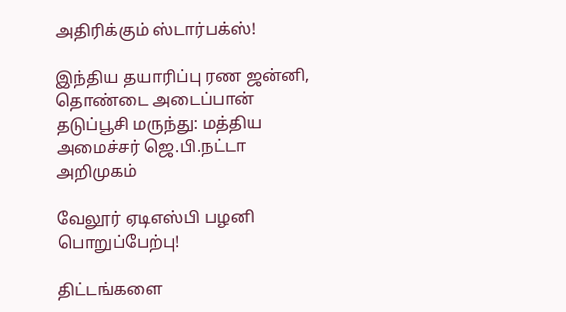அதிரிக்கும் ஸ்டார்பக்ஸ்!

இந்திய தயாரிப்பு ரண ஜன்னி, தொண்டை அடைப்பான் தடுப்பூசி மருந்து: மத்திய அமைச்சர் ஜெ.பி.நட்டா அறிமுகம்

வேலூர் ஏடிஎஸ்பி பழனி பொறுப்பேற்பு!

திட்டங்களை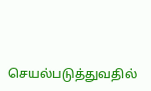செயல்படுத்துவதில்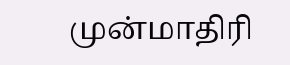முன்மாதிரி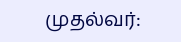முதல்வர்: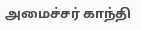அமைச்சர் காந்தி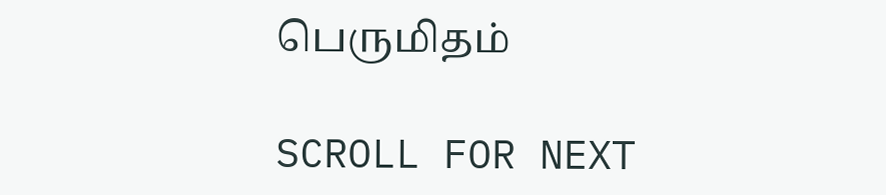பெருமிதம்

SCROLL FOR NEXT